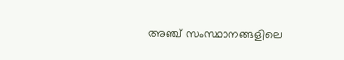അഞ്ച് സംസ്ഥാനങ്ങളിലെ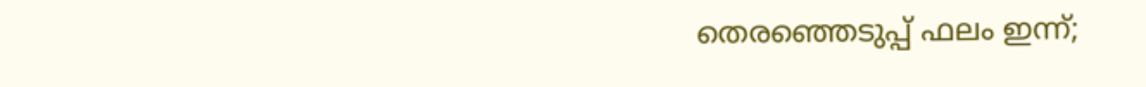തെരഞ്ഞെടുപ്പ് ഫലം ഇന്ന്;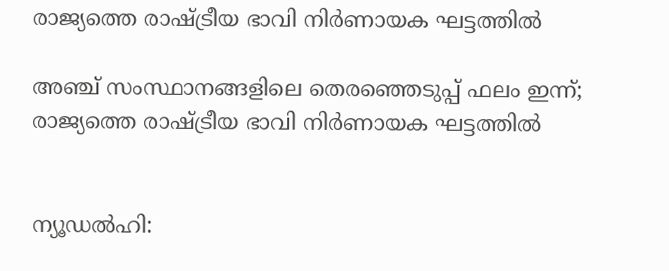രാജ്യത്തെ രാഷ്ട്രീയ ഭാവി നിർണായക ഘട്ടത്തിൽ

അഞ്ച് സംസ്ഥാനങ്ങളിലെ തെരഞ്ഞെടുപ്പ് ഫലം ഇന്ന്; രാജ്യത്തെ രാഷ്ട്രീയ ഭാവി നിർണായക ഘട്ടത്തിൽ


ന്യൂഡൽഹി: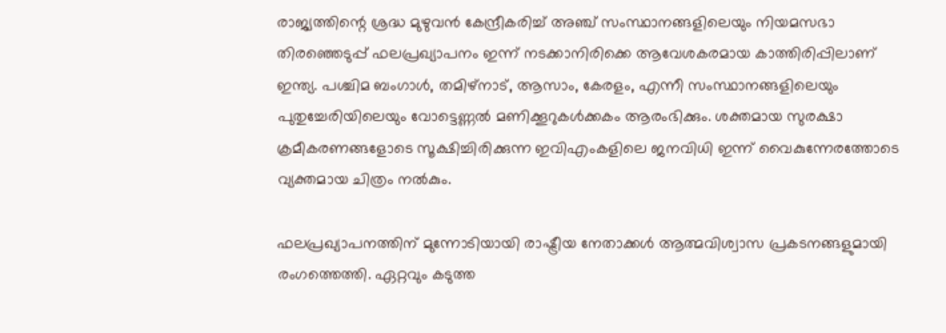രാജ്യത്തിന്റെ ശ്രദ്ധ മുഴുവൻ കേന്ദ്രീകരിച്ച് അഞ്ച് സംസ്ഥാനങ്ങളിലെയും നിയമസഭാ തിരഞ്ഞെടുപ്പ് ഫലപ്രഖ്യാപനം ഇന്ന് നടക്കാനിരിക്കെ ആവേശകരമായ കാത്തിരിപ്പിലാണ് ഇന്ത്യ. പശ്ചിമ ബംഗാൾ, തമിഴ്‌നാട്, ആസാം, കേരളം, എന്നീ സംസ്ഥാനങ്ങളിലെയും പുതുച്ചേരിയിലെയും വോട്ടെണ്ണൽ മണിക്കൂറുകൾക്കകം ആരംഭിക്കും. ശക്തമായ സുരക്ഷാ ക്രമീകരണങ്ങളോടെ സൂക്ഷിച്ചിരിക്കുന്ന ഇവിഎംകളിലെ ജനവിധി ഇന്ന് വൈകുന്നേരത്തോടെ വ്യക്തമായ ചിത്രം നൽകും.

ഫലപ്രഖ്യാപനത്തിന് മുന്നോടിയായി രാഷ്ട്രീയ നേതാക്കൾ ആത്മവിശ്വാസ പ്രകടനങ്ങളുമായി രംഗത്തെത്തി. ഏറ്റവും കടുത്ത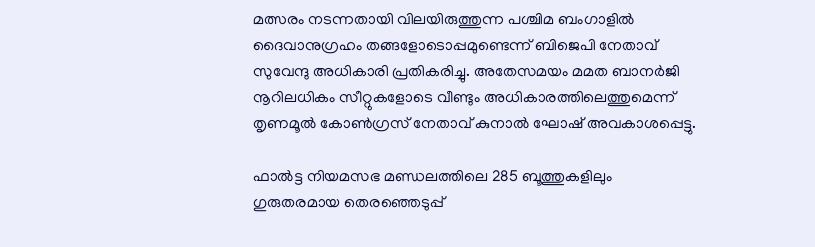മത്സരം നടന്നതായി വിലയിരുത്തുന്ന പശ്ചിമ ബംഗാളിൽ ദൈവാനുഗ്രഹം തങ്ങളോടൊപ്പമുണ്ടെന്ന് ബിജെപി നേതാവ് സുവേന്ദു അധികാരി പ്രതികരിച്ചു. അതേസമയം മമത ബാനർജി നൂറിലധികം സീറ്റുകളോടെ വീണ്ടും അധികാരത്തിലെത്തുമെന്ന് തൃണമൂൽ കോൺഗ്രസ് നേതാവ് കുനാൽ ഘോഷ് അവകാശപ്പെട്ടു.

ഫാൽട്ട നിയമസഭ മണ്ഡലത്തിലെ 285 ബൂത്തുകളിലും ഗുരുതരമായ തെരഞ്ഞെടുപ്പ്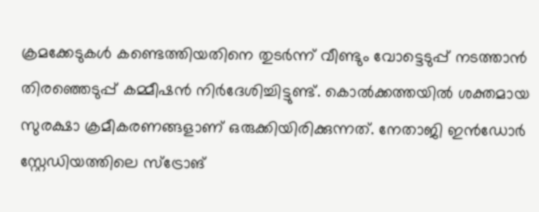ക്രമക്കേടുകൾ കണ്ടെത്തിയതിനെ തുടർന്ന് വീണ്ടും വോട്ടെടുപ്പ് നടത്താൻ തിരഞ്ഞെടുപ്പ് കമ്മീഷൻ നിർദേശിച്ചിട്ടുണ്ട്. കൊൽക്കത്തയിൽ ശക്തമായ സുരക്ഷാ ക്രമീകരണങ്ങളാണ് ഒരുക്കിയിരിക്കുന്നത്. നേതാജി ഇൻഡോർ സ്റ്റേഡിയത്തിലെ സ്‌ട്രോങ്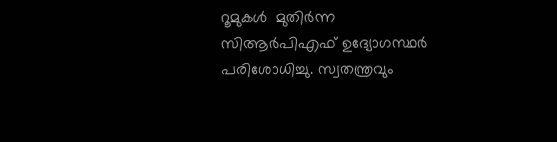റൂമുകൾ  മുതിർന്ന സിആർപിഎഫ് ഉദ്യോഗസ്ഥർ പരിശോധിച്ചു. സ്വതന്ത്രവും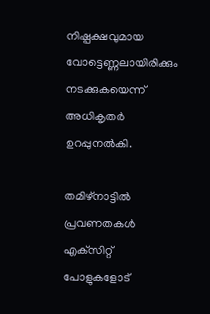നിഷ്പക്ഷവുമായ വോട്ടെണ്ണലായിരിക്കും നടക്കുകയെന്ന് അധികൃതർ ഉറപ്പുനൽകി.

തമിഴ്‌നാട്ടിൽ പ്രവണതകൾ എക്‌സിറ്റ് പോളുകളോട്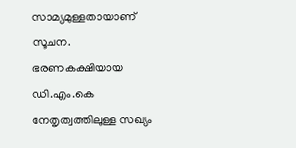സാമ്യമുള്ളതായാണ് സൂചന. ഭരണകക്ഷിയായ ഡി.എം.കെ നേതൃത്വത്തിലുള്ള സഖ്യം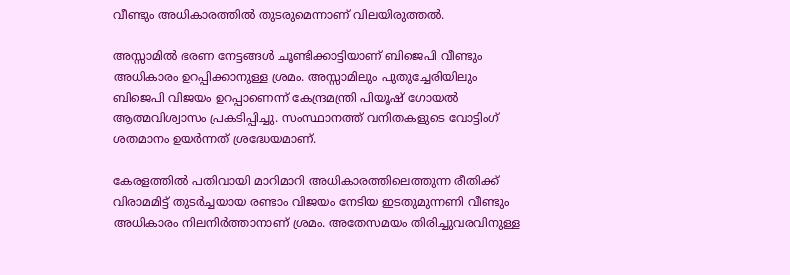വീണ്ടും അധികാരത്തിൽ തുടരുമെന്നാണ് വിലയിരുത്തൽ.

അസ്സാമിൽ ഭരണ നേട്ടങ്ങൾ ചൂണ്ടിക്കാട്ടിയാണ് ബിജെപി വീണ്ടും അധികാരം ഉറപ്പിക്കാനുള്ള ശ്രമം. അസ്സാമിലും പുതുച്ചേരിയിലും ബിജെപി വിജയം ഉറപ്പാണെന്ന് കേന്ദ്രമന്ത്രി പിയൂഷ് ഗോയൽ ആത്മവിശ്വാസം പ്രകടിപ്പിച്ചു. സംസ്ഥാനത്ത് വനിതകളുടെ വോട്ടിംഗ് ശതമാനം ഉയർന്നത് ശ്രദ്ധേയമാണ്.

കേരളത്തിൽ പതിവായി മാറിമാറി അധികാരത്തിലെത്തുന്ന രീതിക്ക് വിരാമമിട്ട് തുടർച്ചയായ രണ്ടാം വിജയം നേടിയ ഇടതുമുന്നണി വീണ്ടും അധികാരം നിലനിർത്താനാണ് ശ്രമം. അതേസമയം തിരിച്ചുവരവിനുള്ള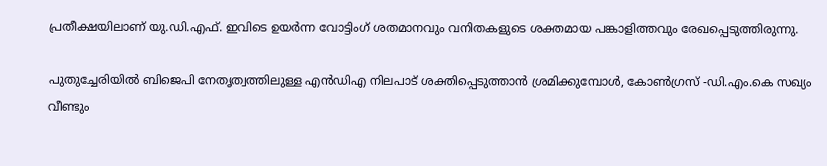പ്രതീക്ഷയിലാണ് യു.ഡി.എഫ്. ഇവിടെ ഉയർന്ന വോട്ടിംഗ് ശതമാനവും വനിതകളുടെ ശക്തമായ പങ്കാളിത്തവും രേഖപ്പെടുത്തിരുന്നു.

പുതുച്ചേരിയിൽ ബിജെപി നേതൃത്വത്തിലുള്ള എൻഡിഎ നിലപാട് ശക്തിപ്പെടുത്താൻ ശ്രമിക്കുമ്പോൾ, കോൺഗ്രസ് -ഡി.എം.കെ സഖ്യം വീണ്ടും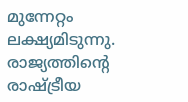മുന്നേറ്റം ലക്ഷ്യമിടുന്നു. രാജ്യത്തിന്റെ രാഷ്ട്രീയ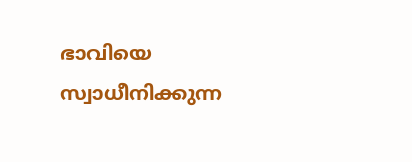ഭാവിയെ സ്വാധീനിക്കുന്ന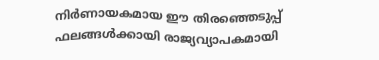നിർണായകമായ ഈ തിരഞ്ഞെടുപ്പ് ഫലങ്ങൾക്കായി രാജ്യവ്യാപകമായി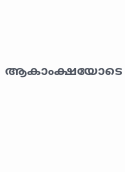ആകാംക്ഷയോടെ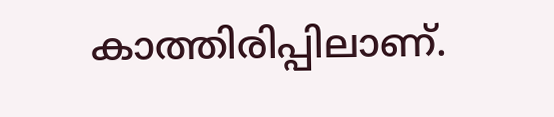കാത്തിരിപ്പിലാണ്.